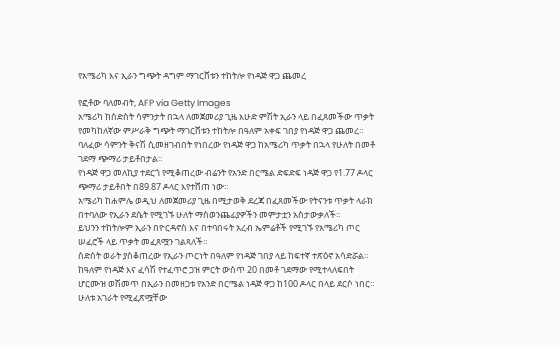የአሜሪካ እና ኢራን ግጭት ዳግም ማገርሸቱን ተከትሎ የነዳጅ ዋጋ ጨመረ

የፎቶው ባለመብት, AFP via Getty Images
አሜሪካ ከስድስት ሳምንታት በኋላ ለመጀመሪያ ጊዜ እሁድ ምሽት ኢራን ላይ በፈጸመችው ጥቃት የመካከለኛው ምሥራቅ ግጭት ማገርሸቱን ተከትሎ በዓለም አቀፍ ገበያ የነዳጅ ዋጋ ጨመረ።
ባለፈው ሳምንት ቅናሽ ሲመዘገብበት የነበረው የነዳጅ ዋጋ ከአሜሪካ ጥቃት በኋላ የሁለት በመቶ ገደማ ጭማሪ ታይቶበታል።
የነዳጅ ዋጋ መለኪያ ተደርጎ የሚቆጠረው ብሬንት የአንድ በርሜል ድፍድፍ ነዳጅ ዋጋ የ1.77 ዶላር ጭማሪ ታይቶበት በ89.87 ዶላር እየተሸጠ ነው።
አሜሪካ ከሐምሌ ወዲህ ለመጀመሪያ ጊዜ በሚታወቅ ደረጃ በፈጸመችው የትናንቱ ጥቃት ላራክ በተባለው የኢራን ደሴት የሚገኙ ሁለት ማስወንጨፊያዎችን መምታቷን አስታውቃለች።
ይህንን ተከትሎም ኢራን በዮርዳኖስ እና በተባበሩት አረብ ኤምሬቶች የሚገኙ የአሜሪካ ጦር ሠፈሮች ላይ ጥቃት መፈጸሟን ገልጻለች።
ስድስት ወራት ያስቆጠረው የኢራን ጦርነት በዓለም የነዳጅ ገበያ ላይ ከፍተኛ ተጽዕኖ አሳድሯል። ከዓለም የነዳጅ እና ፈሳሽ የተፈጥሮ ጋዝ ምርት ውስጥ 20 በመቶ ገደማው የሚተላለፍበት ሆርሙዝ ወሽመጥ በኢራን በመዘጋቱ የአንድ በርሜል ነዳጅ ዋጋ ከ100 ዶላር በላይ ደርሶ ነበር።
ሁለቱ አገራት የሚፈጽሟቸው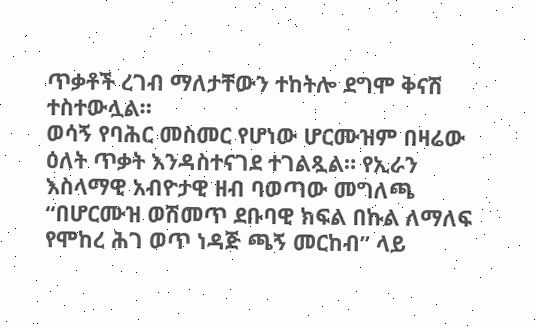ጥቃቶች ረገብ ማለታቸውን ተከትሎ ደግሞ ቅናሽ ተስተውሏል።
ወሳኝ የባሕር መስመር የሆነው ሆርሙዝም በዛሬው ዕለት ጥቃት እንዳስተናገደ ተገልጿል። የኢራን እስላማዊ አብዮታዊ ዘብ ባወጣው መግለጫ “በሆርሙዝ ወሽመጥ ደቡባዊ ክፍል በኩል ለማለፍ የሞከረ ሕገ ወጥ ነዳጅ ጫኝ መርከብ” ላይ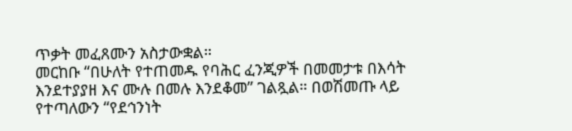ጥቃት መፈጸሙን አስታውቋል።
መርከቡ “በሁለት የተጠመዱ የባሕር ፈንጂዎች በመመታቱ በእሳት እንደተያያዘ እና ሙሉ በመሉ እንደቆመ” ገልጿል። በወሽመጡ ላይ የተጣለውን “የደኅንነት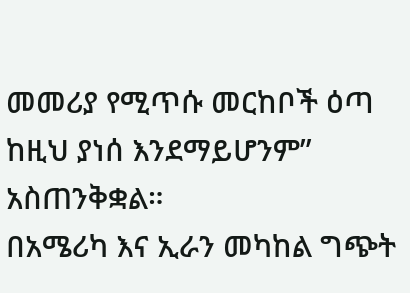መመሪያ የሚጥሱ መርከቦች ዕጣ ከዚህ ያነሰ እንደማይሆንም” አስጠንቅቋል።
በአሜሪካ እና ኢራን መካከል ግጭት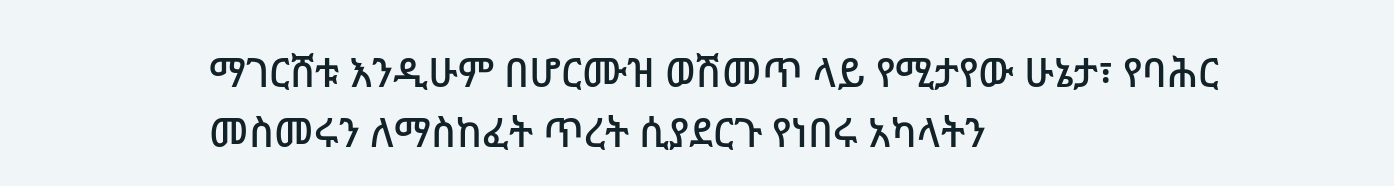ማገርሸቱ እንዲሁም በሆርሙዝ ወሽመጥ ላይ የሚታየው ሁኔታ፣ የባሕር መስመሩን ለማስከፈት ጥረት ሲያደርጉ የነበሩ አካላትን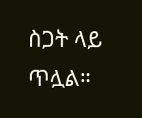ስጋት ላይ ጥሏል።